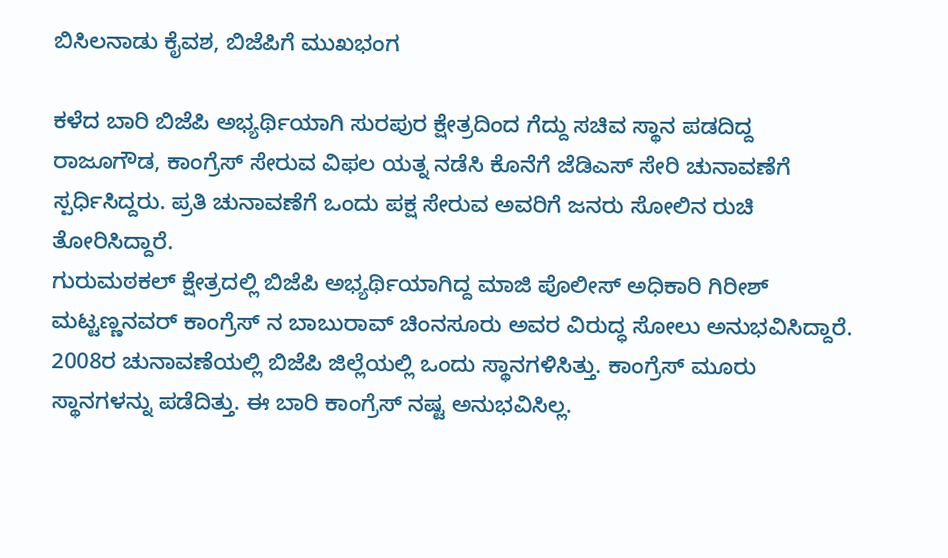ಬಿಸಿಲನಾಡು ಕೈವಶ, ಬಿಜೆಪಿಗೆ ಮುಖಭಂಗ

ಕಳೆದ ಬಾರಿ ಬಿಜೆಪಿ ಅಭ್ಯರ್ಥಿಯಾಗಿ ಸುರಪುರ ಕ್ಷೇತ್ರದಿಂದ ಗೆದ್ದು ಸಚಿವ ಸ್ಥಾನ ಪಡದಿದ್ದ ರಾಜೂಗೌಡ, ಕಾಂಗ್ರೆಸ್ ಸೇರುವ ವಿಫಲ ಯತ್ನ ನಡೆಸಿ ಕೊನೆಗೆ ಜೆಡಿಎಸ್ ಸೇರಿ ಚುನಾವಣೆಗೆ ಸ್ಪರ್ಧಿಸಿದ್ದರು. ಪ್ರತಿ ಚುನಾವಣೆಗೆ ಒಂದು ಪಕ್ಷ ಸೇರುವ ಅವರಿಗೆ ಜನರು ಸೋಲಿನ ರುಚಿ ತೋರಿಸಿದ್ದಾರೆ.
ಗುರುಮಠಕಲ್ ಕ್ಷೇತ್ರದಲ್ಲಿ ಬಿಜೆಪಿ ಅಭ್ಯರ್ಥಿಯಾಗಿದ್ದ ಮಾಜಿ ಪೊಲೀಸ್ ಅಧಿಕಾರಿ ಗಿರೀಶ್ ಮಟ್ಟಣ್ಣನವರ್ ಕಾಂಗ್ರೆಸ್ ನ ಬಾಬುರಾವ್ ಚಿಂನಸೂರು ಅವರ ವಿರುದ್ಧ ಸೋಲು ಅನುಭವಿಸಿದ್ದಾರೆ.
2008ರ ಚುನಾವಣೆಯಲ್ಲಿ ಬಿಜೆಪಿ ಜಿಲ್ಲೆಯಲ್ಲಿ ಒಂದು ಸ್ಥಾನಗಳಿಸಿತ್ತು. ಕಾಂಗ್ರೆಸ್ ಮೂರು ಸ್ಥಾನಗಳನ್ನು ಪಡೆದಿತ್ತು. ಈ ಬಾರಿ ಕಾಂಗ್ರೆಸ್ ನಷ್ಟ ಅನುಭವಿಸಿಲ್ಲ.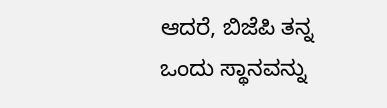ಆದರೆ, ಬಿಜೆಪಿ ತನ್ನ ಒಂದು ಸ್ಥಾನವನ್ನು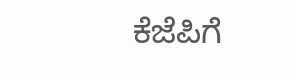ಕೆಜೆಪಿಗೆ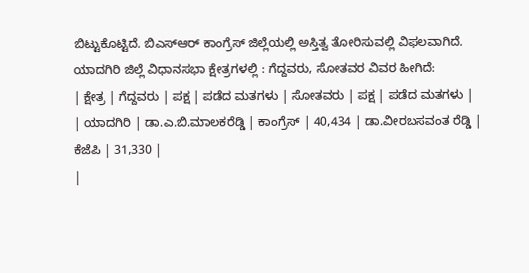ಬಿಟ್ಟುಕೊಟ್ಟಿದೆ. ಬಿಎಸ್ಆರ್ ಕಾಂಗ್ರೆಸ್ ಜಿಲ್ಲೆಯಲ್ಲಿ ಅಸ್ತಿತ್ವ ತೋರಿಸುವಲ್ಲಿ ವಿಫಲವಾಗಿದೆ.
ಯಾದಗಿರಿ ಜಿಲ್ಲೆ ವಿಧಾನಸಭಾ ಕ್ಷೇತ್ರಗಳಲ್ಲಿ : ಗೆದ್ದವರು, ಸೋತವರ ವಿವರ ಹೀಗಿದೆ:
| ಕ್ಷೇತ್ರ | ಗೆದ್ದವರು | ಪಕ್ಷ | ಪಡೆದ ಮತಗಳು | ಸೋತವರು | ಪಕ್ಷ | ಪಡೆದ ಮತಗಳು |
| ಯಾದಗಿರಿ | ಡಾ.ಎ.ಬಿ.ಮಾಲಕರೆಡ್ಡಿ | ಕಾಂಗ್ರೆಸ್ | 40,434 | ಡಾ.ವೀರಬಸವಂತ ರೆಡ್ಡಿ | ಕೆಜೆಪಿ | 31,330 |
|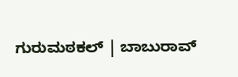ಗುರುಮಠಕಲ್ | ಬಾಬುರಾವ್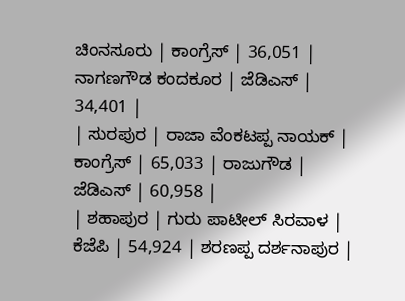ಚಿಂನಸೂರು | ಕಾಂಗ್ರೆಸ್ | 36,051 | ನಾಗಣಗೌಡ ಕಂದಕೂರ | ಜೆಡಿಎಸ್ | 34,401 |
| ಸುರಪುರ | ರಾಜಾ ವೆಂಕಟಪ್ಪ ನಾಯಕ್ | ಕಾಂಗ್ರೆಸ್ | 65,033 | ರಾಜುಗೌಡ | ಜೆಡಿಎಸ್ | 60,958 |
| ಶಹಾಪುರ | ಗುರು ಪಾಟೀಲ್ ಸಿರವಾಳ | ಕೆಜೆಪಿ | 54,924 | ಶರಣಪ್ಪ ದರ್ಶನಾಪುರ |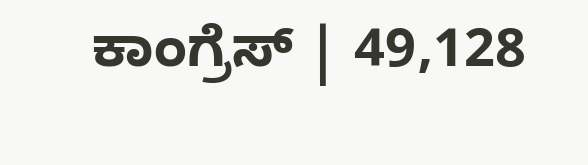ಕಾಂಗ್ರೆಸ್ | 49,128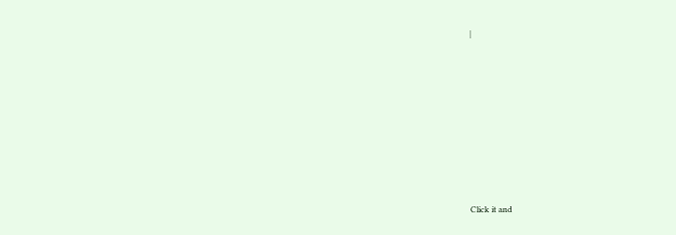|












Click it and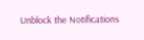Unblock the Notifications